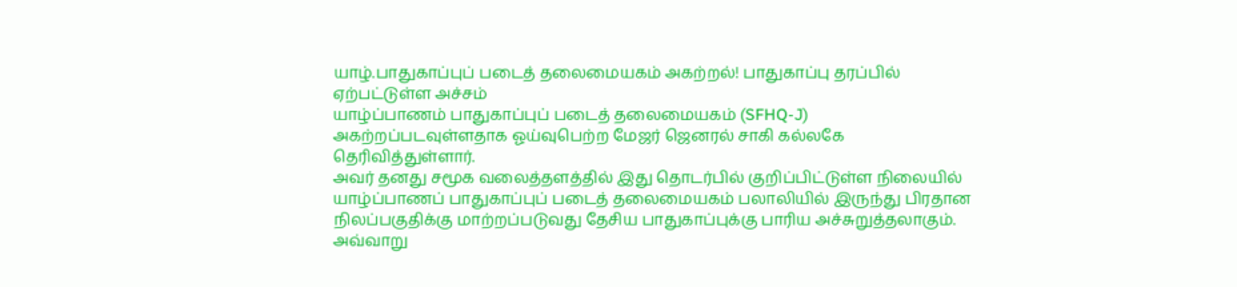யாழ்.பாதுகாப்புப் படைத் தலைமையகம் அகற்றல்! பாதுகாப்பு தரப்பில் ஏற்பட்டுள்ள அச்சம்
யாழ்ப்பாணம் பாதுகாப்புப் படைத் தலைமையகம் (SFHQ-J) அகற்றப்படவுள்ளதாக ஓய்வுபெற்ற மேஜர் ஜெனரல் சாகி கல்லகே தெரிவித்துள்ளார்.
அவர் தனது சமூக வலைத்தளத்தில் இது தொடர்பில் குறிப்பிட்டுள்ள நிலையில் யாழ்ப்பாணப் பாதுகாப்புப் படைத் தலைமையகம் பலாலியில் இருந்து பிரதான நிலப்பகுதிக்கு மாற்றப்படுவது தேசிய பாதுகாப்புக்கு பாரிய அச்சுறுத்தலாகும்.
அவ்வாறு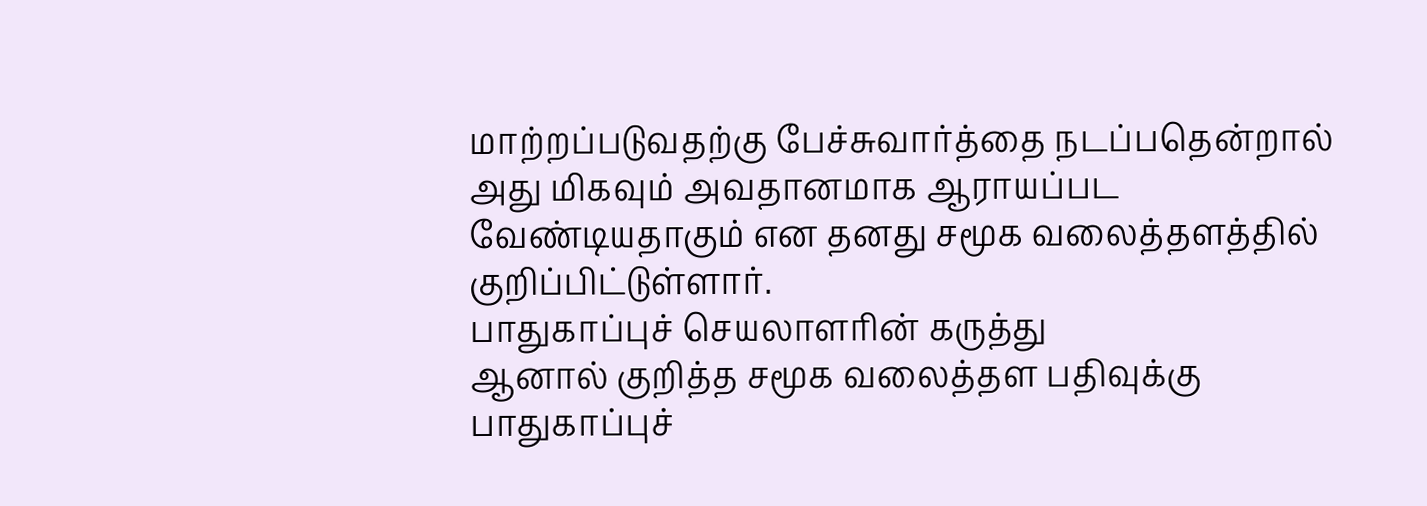மாற்றப்படுவதற்கு பேச்சுவார்த்தை நடப்பதென்றால் அது மிகவும் அவதானமாக ஆராயப்பட வேண்டியதாகும் என தனது சமூக வலைத்தளத்தில் குறிப்பிட்டுள்ளார்.
பாதுகாப்புச் செயலாளரின் கருத்து
ஆனால் குறித்த சமூக வலைத்தள பதிவுக்கு பாதுகாப்புச்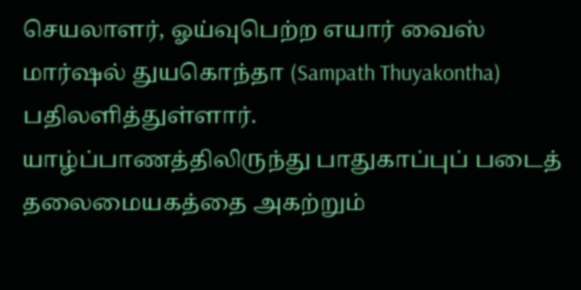செயலாளர், ஓய்வுபெற்ற எயார் வைஸ் மார்ஷல் துயகொந்தா (Sampath Thuyakontha) பதிலளித்துள்ளார்.
யாழ்ப்பாணத்திலிருந்து பாதுகாப்புப் படைத் தலைமையகத்தை அகற்றும்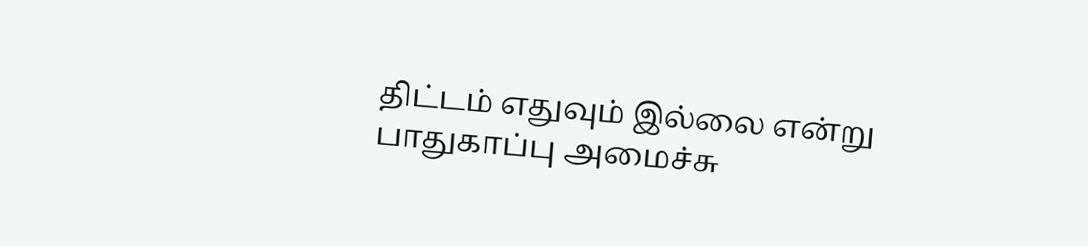திட்டம் எதுவும் இல்லை என்று பாதுகாப்பு அமைச்சு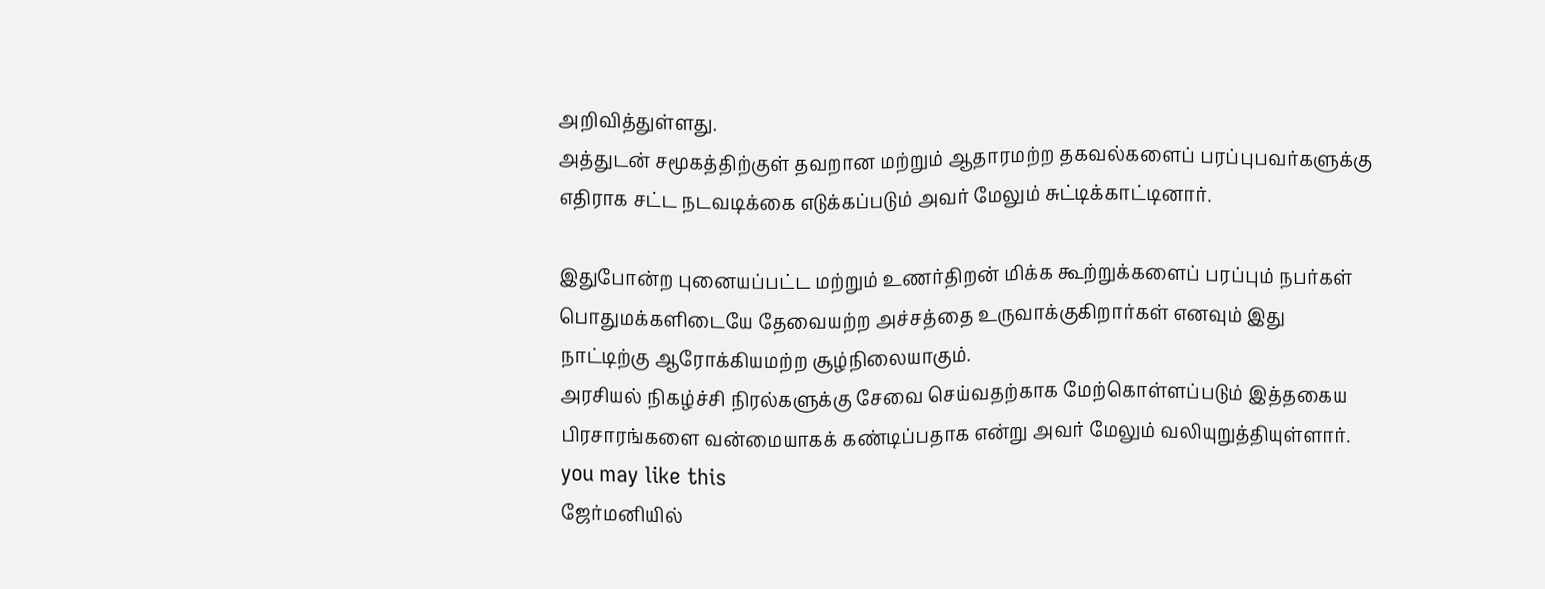அறிவித்துள்ளது.
அத்துடன் சமூகத்திற்குள் தவறான மற்றும் ஆதாரமற்ற தகவல்களைப் பரப்புபவர்களுக்கு எதிராக சட்ட நடவடிக்கை எடுக்கப்படும் அவர் மேலும் சுட்டிக்காட்டினார்.

இதுபோன்ற புனையப்பட்ட மற்றும் உணர்திறன் மிக்க கூற்றுக்களைப் பரப்பும் நபர்கள் பொதுமக்களிடையே தேவையற்ற அச்சத்தை உருவாக்குகிறார்கள் எனவும் இது நாட்டிற்கு ஆரோக்கியமற்ற சூழ்நிலையாகும்.
அரசியல் நிகழ்ச்சி நிரல்களுக்கு சேவை செய்வதற்காக மேற்கொள்ளப்படும் இத்தகைய பிரசாரங்களை வன்மையாகக் கண்டிப்பதாக என்று அவர் மேலும் வலியுறுத்தியுள்ளார்.
you may like this
ஜேர்மனியில்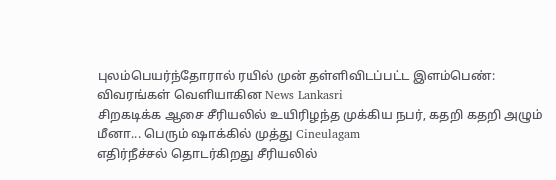புலம்பெயர்ந்தோரால் ரயில் முன் தள்ளிவிடப்பட்ட இளம்பெண்: விவரங்கள் வெளியாகின News Lankasri
சிறகடிக்க ஆசை சீரியலில் உயிரிழந்த முக்கிய நபர், கதறி கதறி அழும் மீனா... பெரும் ஷாக்கில் முத்து Cineulagam
எதிர்நீச்சல் தொடர்கிறது சீரியலில்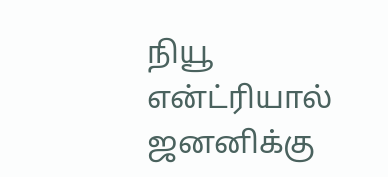நியூ என்ட்ரியால் ஜனனிக்கு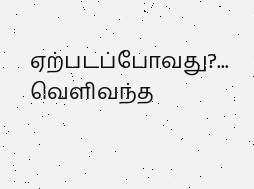ஏற்படப்போவது?... வெளிவந்த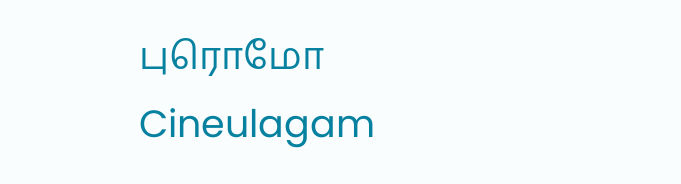புரொமோ Cineulagam